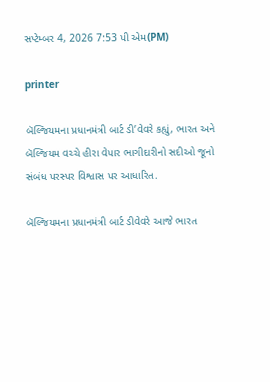સપ્ટેમ્બર 4, 2026 7:53 પી એમ(PM)

printer

બૅલ્જિયમના પ્રધાનમંત્રી બાર્ટ ડી’વેવરે કહ્યું, ભારત અને બૅલ્જિયમ વચ્ચે હીરા વેપાર ભાગીદારીનો સદીઓ જૂનો સંબંધ પરસ્પર વિશ્વાસ પર આધારિત.

બૅલ્જિયમના પ્રધાનમંત્રી બાર્ટ ડીવેવરે આજે ભારત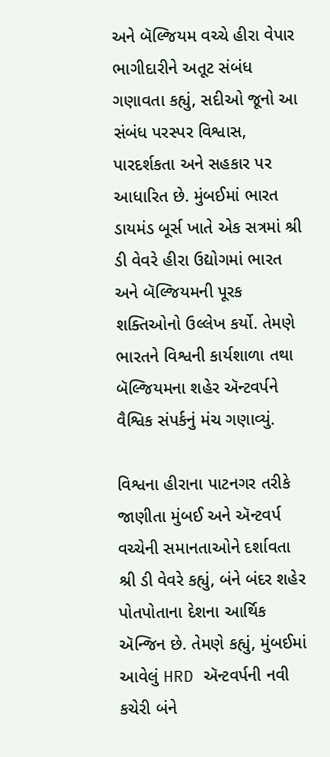અને બૅલ્જિયમ વચ્ચે હીરા વેપાર ભાગીદારીને અતૂટ સંબંધ ગણાવતા કહ્યું, સદીઓ જૂનો આ સંબંધ પરસ્પર વિશ્વાસ, પારદર્શકતા અને સહકાર પર આધારિત છે. મુંબઈમાં ભારત ડાયમંડ બૂર્સ ખાતે એક સત્રમાં શ્રી ડી વેવરે હીરા ઉદ્યોગમાં ભારત અને બૅલ્જિયમની પૂરક શક્તિઓનો ઉલ્લેખ કર્યો. તેમણે ભારતને વિશ્વની કાર્યશાળા તથા બૅલ્જિયમના શહેર ઍન્ટવર્પને વૈશ્વિક સંપર્કનું મંચ ગણાવ્યું.

વિશ્વના હીરાના પાટનગર તરીકે જાણીતા મુંબઈ અને ઍન્ટવર્પ વચ્ચેની સમાનતાઓને દર્શાવતા શ્રી ડી વેવરે કહ્યું, બંને બંદર શહેર પોતપોતાના દેશના આર્થિક ઍન્જિન છે. તેમણે કહ્યું, મુંબઈમાં આવેલું HRD ઍન્ટવર્પની નવી કચેરી બંને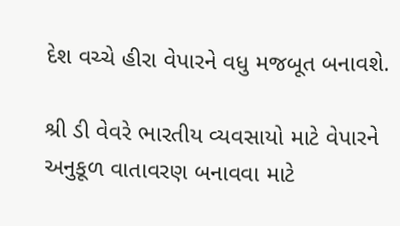દેશ વચ્ચે હીરા વેપારને વધુ મજબૂત બનાવશે.

શ્રી ડી વેવરે ભારતીય વ્યવસાયો માટે વેપારને અનુકૂળ વાતાવરણ બનાવવા માટે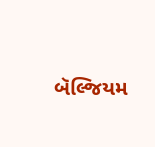બૅલ્જિયમ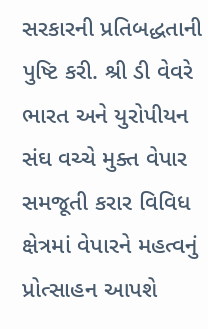સરકારની પ્રતિબદ્ધતાની પુષ્ટિ કરી. શ્રી ડી વેવરે ભારત અને યુરોપીયન સંઘ વચ્ચે મુક્ત વેપાર સમજૂતી કરાર વિવિધ ક્ષેત્રમાં વેપારને મહત્વનું પ્રોત્સાહન આપશે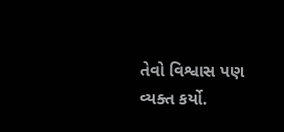તેવો વિશ્વાસ પણ વ્યક્ત કર્યો.